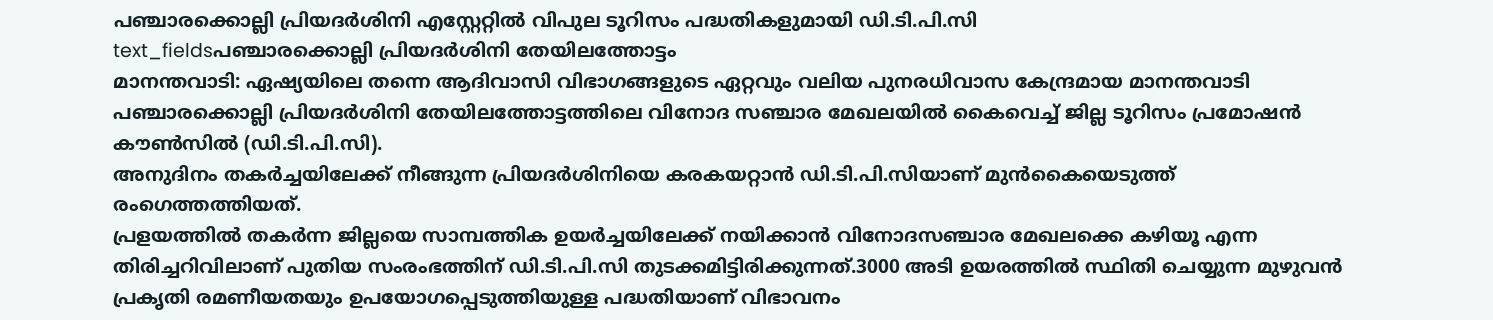പഞ്ചാരക്കൊല്ലി പ്രിയദർശിനി എസ്റ്റേറ്റിൽ വിപുല ടൂറിസം പദ്ധതികളുമായി ഡി.ടി.പി.സി
text_fieldsപഞ്ചാരക്കൊല്ലി പ്രിയദർശിനി തേയിലത്തോട്ടം
മാനന്തവാടി: ഏഷ്യയിലെ തന്നെ ആദിവാസി വിഭാഗങ്ങളുടെ ഏറ്റവും വലിയ പുനരധിവാസ കേന്ദ്രമായ മാനന്തവാടി പഞ്ചാരക്കൊല്ലി പ്രിയദർശിനി തേയിലത്തോട്ടത്തിലെ വിനോദ സഞ്ചാര മേഖലയിൽ കൈവെച്ച് ജില്ല ടൂറിസം പ്രമോഷൻ കൗൺസിൽ (ഡി.ടി.പി.സി).
അനുദിനം തകർച്ചയിലേക്ക് നീങ്ങുന്ന പ്രിയദർശിനിയെ കരകയറ്റാൻ ഡി.ടി.പി.സിയാണ് മുൻകൈയെടുത്ത് രംഗെത്തത്തിയത്.
പ്രളയത്തിൽ തകർന്ന ജില്ലയെ സാമ്പത്തിക ഉയർച്ചയിലേക്ക് നയിക്കാൻ വിനോദസഞ്ചാര മേഖലക്കെ കഴിയൂ എന്ന തിരിച്ചറിവിലാണ് പുതിയ സംരംഭത്തിന് ഡി.ടി.പി.സി തുടക്കമിട്ടിരിക്കുന്നത്.3000 അടി ഉയരത്തിൽ സ്ഥിതി ചെയ്യുന്ന മുഴുവൻ പ്രകൃതി രമണീയതയും ഉപയോഗപ്പെടുത്തിയുള്ള പദ്ധതിയാണ് വിഭാവനം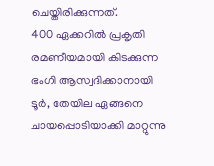ചെയ്തിരിക്കുന്നത്.
400 ഏക്കറിൽ പ്രകൃതി രമണീയമായി കിടക്കുന്ന ഭംഗി ആസ്വദിക്കാനായി ടൂർ, തേയില ഏങ്ങനെ ചായപ്പൊടിയാക്കി മാറ്റുന്നു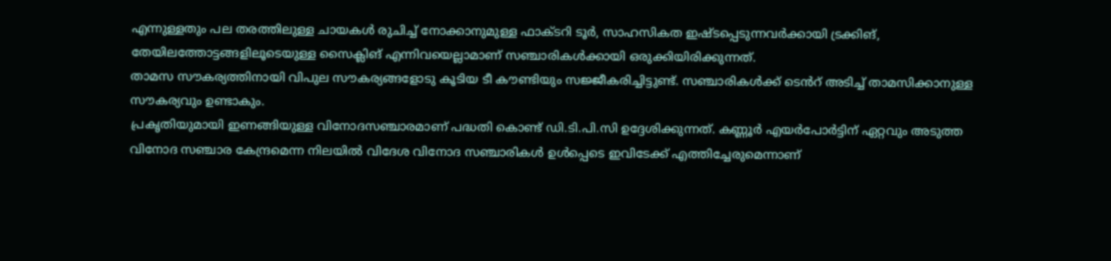എന്നുള്ളതും പല തരത്തിലുള്ള ചായകൾ രുചിച്ച് നോക്കാനുമുള്ള ഫാക്ടറി ടൂർ, സാഹസികത ഇഷ്ടപ്പെടുന്നവർക്കായി ട്രക്കിങ്, തേയിലത്തോട്ടങ്ങളിലൂടെയുള്ള സൈക്ലിങ് എന്നിവയെല്ലാമാണ് സഞ്ചാരികൾക്കായി ഒരുക്കിയിരിക്കുന്നത്.
താമസ സൗകര്യത്തിനായി വിപുല സൗകര്യങ്ങളോടു കൂടിയ ടീ കൗണ്ടിയും സജ്ജീകരിച്ചിട്ടുണ്ട്. സഞ്ചാരികൾക്ക് ടെൻറ് അടിച്ച് താമസിക്കാനുള്ള സൗകര്യവും ഉണ്ടാകും.
പ്രകൃതിയുമായി ഇണങ്ങിയുള്ള വിനോദസഞ്ചാരമാണ് പദ്ധതി കൊണ്ട് ഡി.ടി.പി.സി ഉദ്ദേശിക്കുന്നത്. കണ്ണൂർ എയർപോർട്ടിന് ഏറ്റവും അടുത്ത വിനോദ സഞ്ചാര കേന്ദ്രമെന്ന നിലയിൽ വിദേശ വിനോദ സഞ്ചാരികൾ ഉൾപ്പെടെ ഇവിടേക്ക് എത്തിച്ചേരുമെന്നാണ്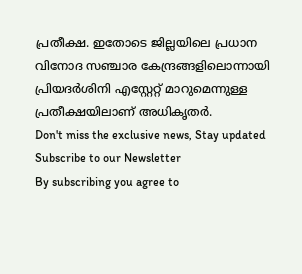പ്രതീക്ഷ. ഇതോടെ ജില്ലയിലെ പ്രധാന വിനോദ സഞ്ചാര കേന്ദ്രങ്ങളിലൊന്നായി പ്രിയദർശിനി എസ്റ്റേറ്റ് മാറുമെന്നുള്ള പ്രതീക്ഷയിലാണ് അധികൃതർ.
Don't miss the exclusive news, Stay updated
Subscribe to our Newsletter
By subscribing you agree to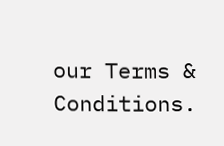our Terms & Conditions.